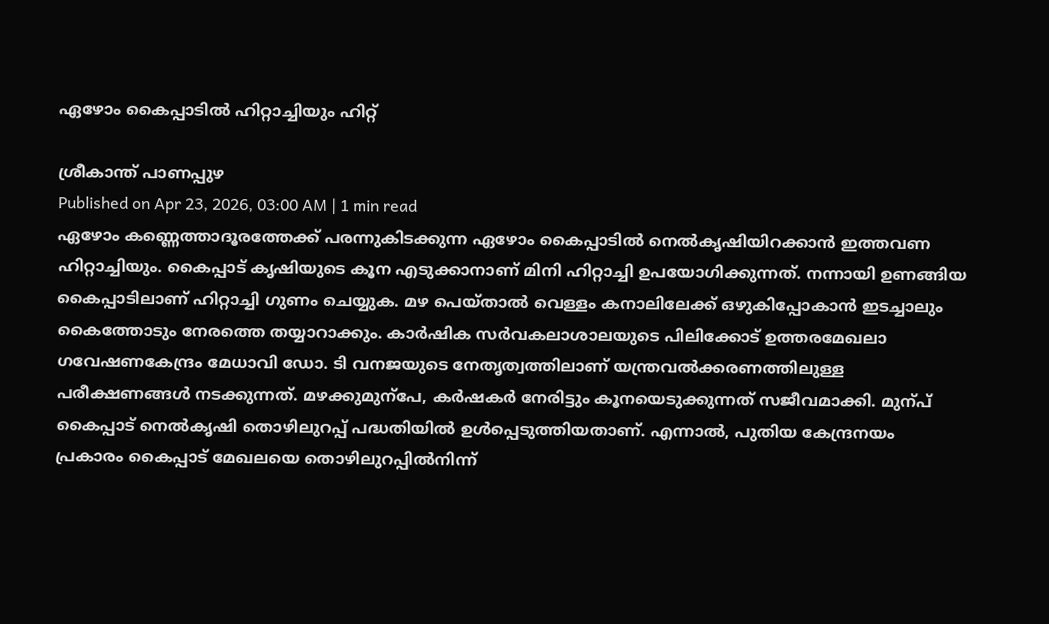ഏഴോം കൈപ്പാടിൽ ഹിറ്റാച്ചിയും ഹിറ്റ്

ശ്രീകാന്ത് പാണപ്പുഴ
Published on Apr 23, 2026, 03:00 AM | 1 min read
ഏഴോം കണ്ണെത്താദൂരത്തേക്ക് പരന്നുകിടക്കുന്ന ഏഴോം കൈപ്പാടിൽ നെൽകൃഷിയിറക്കാൻ ഇത്തവണ ഹിറ്റാച്ചിയും. കൈപ്പാട് കൃഷിയുടെ കൂന എടുക്കാനാണ് മിനി ഹിറ്റാച്ചി ഉപയോഗിക്കുന്നത്. നന്നായി ഉണങ്ങിയ കൈപ്പാടിലാണ് ഹിറ്റാച്ചി ഗുണം ചെയ്യുക. മഴ പെയ്താൽ വെള്ളം കനാലിലേക്ക് ഒഴുകിപ്പോകാൻ ഇടച്ചാലും കൈത്തോടും നേരത്തെ തയ്യാറാക്കും. കാർഷിക സർവകലാശാലയുടെ പിലിക്കോട് ഉത്തരമേഖലാ ഗവേഷണകേന്ദ്രം മേധാവി ഡോ. ടി വനജയുടെ നേതൃത്വത്തിലാണ് യന്ത്രവൽക്കരണത്തിലുള്ള പരീക്ഷണങ്ങൾ നടക്കുന്നത്. മഴക്കുമുന്പേ, കർഷകർ നേരിട്ടും കൂനയെടുക്കുന്നത് സജീവമാക്കി. മുന്പ് കൈപ്പാട് നെൽകൃഷി തൊഴിലുറപ്പ് പദ്ധതിയിൽ ഉൾപ്പെടുത്തിയതാണ്. എന്നാൽ, പുതിയ കേന്ദ്രനയം പ്രകാരം കൈപ്പാട് മേഖലയെ തൊഴിലുറപ്പിൽനിന്ന്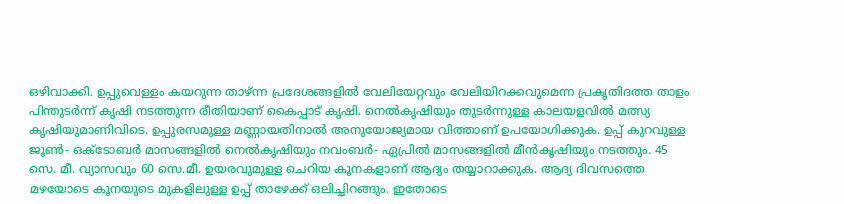ഒഴിവാക്കി. ഉപ്പുവെള്ളം കയറുന്ന താഴ്ന്ന പ്രദേശങ്ങളിൽ വേലിയേറ്റവും വേലിയിറക്കവുമെന്ന പ്രകൃതിദത്ത താളം പിന്തുടർന്ന് കൃഷി നടത്തുന്ന രീതിയാണ് കൈപ്പാട് കൃഷി. നെൽകൃഷിയും തുടർന്നുള്ള കാലയളവിൽ മത്സ്യ കൃഷിയുമാണിവിടെ. ഉപ്പുരസമുള്ള മണ്ണായതിനാൽ അനുയോജ്യമായ വിത്താണ് ഉപയോഗിക്കുക. ഉപ്പ് കുറവുള്ള ജൂൺ- ഒക്ടോബർ മാസങ്ങളിൽ നെൽകൃഷിയും നവംബർ- ഏപ്രിൽ മാസങ്ങളിൽ മീൻകൃഷിയും നടത്തും. 45 സെ. മീ. വ്യാസവും 60 സെ.മീ. ഉയരവുമുള്ള ചെറിയ കൂനകളാണ് ആദ്യം തയ്യാറാക്കുക. ആദ്യ ദിവസത്തെ മഴയോടെ കൂനയുടെ മുകളിലുള്ള ഉപ്പ് താഴേക്ക് ഒലിച്ചിറങ്ങും. ഇതോടെ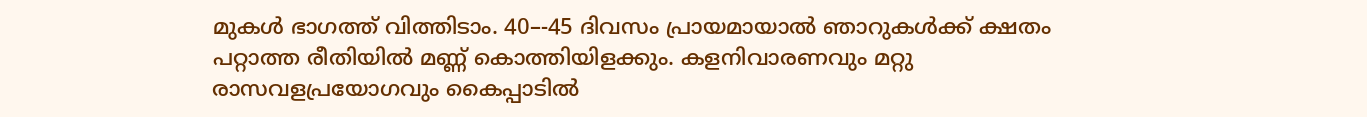മുകൾ ഭാഗത്ത് വിത്തിടാം. 40–-45 ദിവസം പ്രായമായാൽ ഞാറുകൾക്ക് ക്ഷതം പറ്റാത്ത രീതിയിൽ മണ്ണ് കൊത്തിയിളക്കും. കളനിവാരണവും മറ്റു രാസവളപ്രയോഗവും കൈപ്പാടിൽ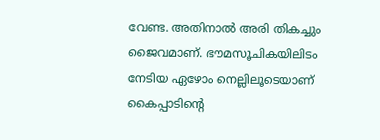വേണ്ട. അതിനാൽ അരി തികച്ചും ജൈവമാണ്. ഭൗമസൂചികയിലിടം നേടിയ ഏഴോം നെല്ലിലൂടെയാണ് കൈപ്പാടിന്റെ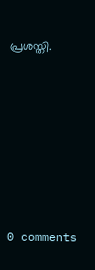പ്രശസ്തി.










0 comments